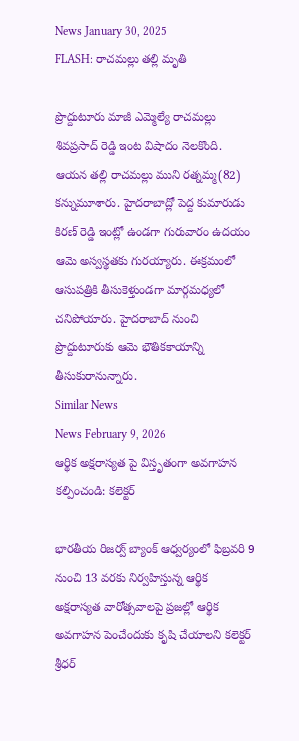News January 30, 2025
FLASH: రాచమల్లు తల్లి మృతి

ప్రొద్దుటూరు మాజీ ఎమ్మెల్యే రాచమల్లు శివప్రసాద్ రెడ్డి ఇంట విషాదం నెలకొంది. ఆయన తల్లి రాచమల్లు ముని రత్నమ్మ(82) కన్నుమూశారు. హైదరాబాద్లో పెద్ద కుమారుడు కిరణ్ రెడ్డి ఇంట్లో ఉండగా గురువారం ఉదయం ఆమె అస్వస్థతకు గురయ్యారు. ఈక్రమంలో ఆసుపత్రికి తీసుకెళ్తుండగా మార్గమధ్యలో చనిపోయారు. హైదరాబాద్ నుంచి ప్రొద్దుటూరుకు ఆమె భౌతికకాయాన్ని తీసుకురానున్నారు.
Similar News
News February 9, 2026
ఆర్థిక అక్షరాస్యత పై విస్తృతంగా అవగాహన కల్పించండి: కలెక్టర్

భారతీయ రిజర్వ్ బ్యాంక్ ఆధ్వర్యంలో ఫిబ్రవరి 9 నుంచి 13 వరకు నిర్వహిస్తున్న ఆర్థిక అక్షరాస్యత వారోత్సవాలపై ప్రజల్లో ఆర్థిక అవగాహన పెంచేందుకు కృషి చేయాలని కలెక్టర్ శ్రీధర్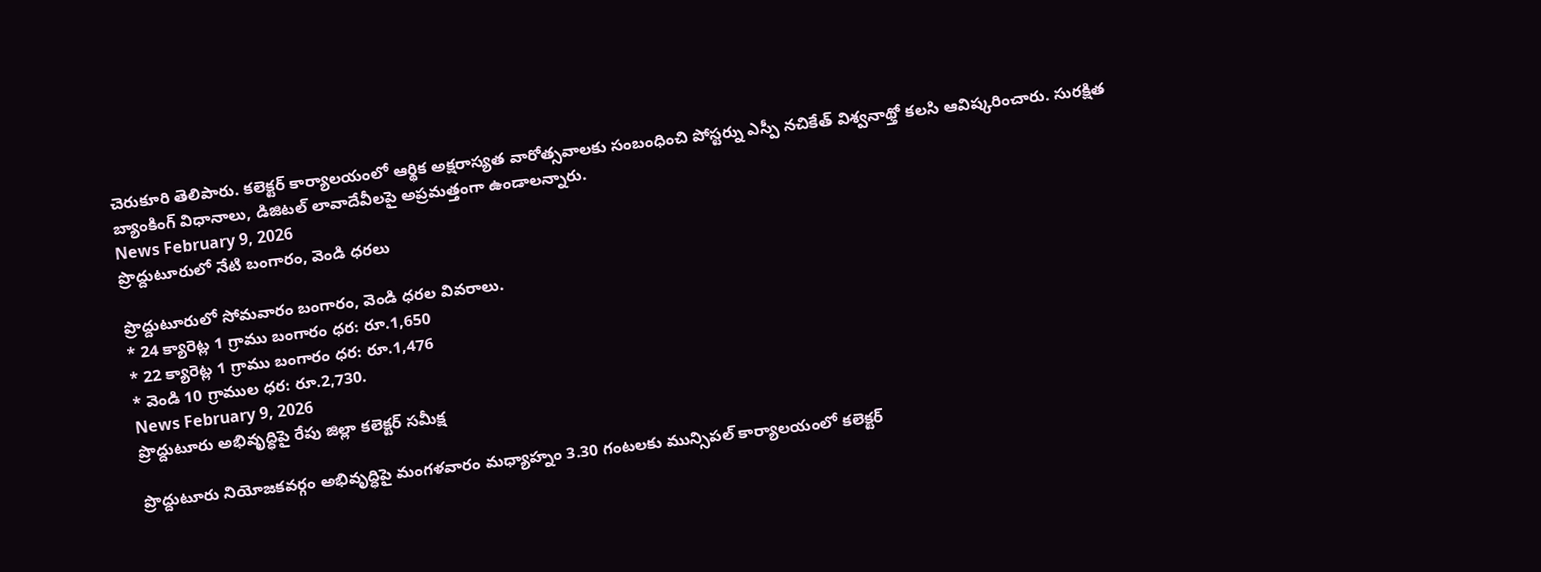చెరుకూరి తెలిపారు. కలెక్టర్ కార్యాలయంలో ఆర్థిక అక్షరాస్యత వారోత్సవాలకు సంబంధించి పోస్టర్ను ఎస్పీ నచికేత్ విశ్వనాథ్తో కలసి ఆవిష్కరించారు. సురక్షిత బ్యాంకింగ్ విధానాలు, డిజిటల్ లావాదేవీలపై అప్రమత్తంగా ఉండాలన్నారు.
News February 9, 2026
ప్రొద్దుటూరులో నేటి బంగారం, వెండి ధరలు

ప్రొద్దుటూరులో సోమవారం బంగారం, వెండి ధరల వివరాలు.
* 24 క్యారెట్ల 1 గ్రాము బంగారం ధర: రూ.1,650
* 22 క్యారెట్ల 1 గ్రాము బంగారం ధర: రూ.1,476
* వెండి 10 గ్రాముల ధర: రూ.2,730.
News February 9, 2026
ప్రొద్దుటూరు అభివృద్ధిపై రేపు జిల్లా కలెక్టర్ సమీక్ష

ప్రొద్దుటూరు నియోజకవర్గం అభివృద్ధిపై మంగళవారం మధ్యాహ్నం 3.30 గంటలకు మున్సిపల్ కార్యాలయంలో కలెక్టర్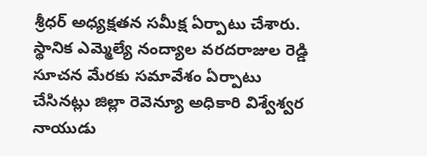శ్రీధర్ అధ్యక్షతన సమీక్ష ఏర్పాటు చేశారు. స్థానిక ఎమ్మెల్యే నంద్యాల వరదరాజుల రెడ్డి సూచన మేరకు సమావేశం ఏర్పాటు చేసినట్లు జిల్లా రెవెన్యూ అధికారి విశ్వేశ్వర నాయుడు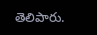తెలిపారు.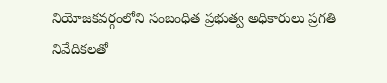నియోజకవర్గంలోని సంబంధిత ప్రభుత్వ అధికారులు ప్రగతి నివేదికలతో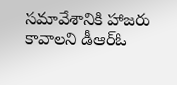సమావేశానికి హాజరు కావాలని డీఆర్ఓ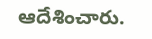ఆదేశించారు.